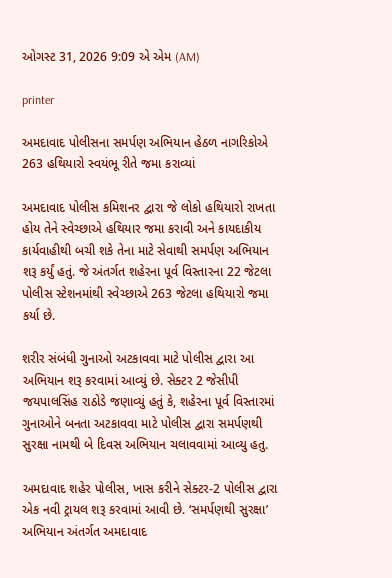ઓગસ્ટ 31, 2026 9:09 એ એમ (AM)

printer

અમદાવાદ પોલીસના સમર્પણ અભિયાન હેઠળ નાગરિકોએ 263 હથિયારો સ્વયંભૂ રીતે જમા કરાવ્યાં

અમદાવાદ પોલીસ કમિશનર દ્વારા જે લોકો હથિયારો રાખતા હોય તેને સ્વેચ્છાએ હથિયાર જમા કરાવી અને કાયદાકીય કાર્યવાહીથી બચી શકે તેના માટે સેવાથી સમર્પણ અભિયાન શરૂ કર્યું હતું. જે અંતર્ગત શહેરના પૂર્વ વિસ્તારના 22 જેટલા પોલીસ સ્ટેશનમાંથી સ્વેચ્છાએ 263 જેટલા હથિયારો જમા કર્યા છે.

શરીર સંબંધી ગુનાઓ અટકાવવા માટે પોલીસ દ્વારા આ અભિયાન શરૂ કરવામાં આવ્યું છે. સેક્ટર 2 જેસીપી જયપાલસિંહ રાઠોડે જણાવ્યું હતું કે, શહેરના પૂર્વ વિસ્તારમાં ગુનાઓને બનતા અટકાવવા માટે પોલીસ દ્વારા સમર્પણથી સુરક્ષા નામથી બે દિવસ અભિયાન ચલાવવામાં આવ્યુ હતુ.

અમદાવાદ શહેર પોલીસ, ખાસ કરીને સેક્ટર-2 પોલીસ દ્વારા એક નવી ટ્રાયલ શરૂ કરવામાં આવી છે. ‘સમર્પણથી સુરક્ષા’ અભિયાન અંતર્ગત અમદાવાદ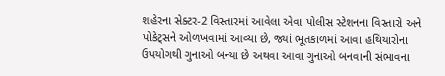શહેરના સેક્ટર-2 વિસ્તારમાં આવેલા એવા પોલીસ સ્ટેશનના વિસ્તારો અને પોકેટ્સને ઓળખવામાં આવ્યા છે, જ્યાં ભૂતકાળમાં આવા હથિયારોના ઉપયોગથી ગુનાઓ બન્યા છે અથવા આવા ગુનાઓ બનવાની સંભાવના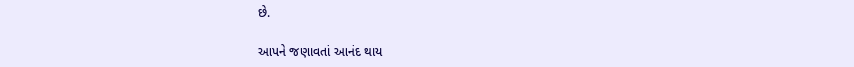છે.

આપને જણાવતાં આનંદ થાય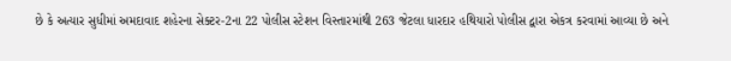છે કે અત્યાર સુધીમાં અમદાવાદ શહેરના સેક્ટર-2ના 22 પોલીસ સ્ટેશન વિસ્તારમાંથી 263 જેટલા ધારદાર હથિયારો પોલીસ દ્વારા એકત્ર કરવામાં આવ્યા છે અને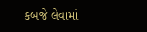કબજે લેવામાં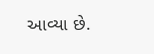આવ્યા છે.